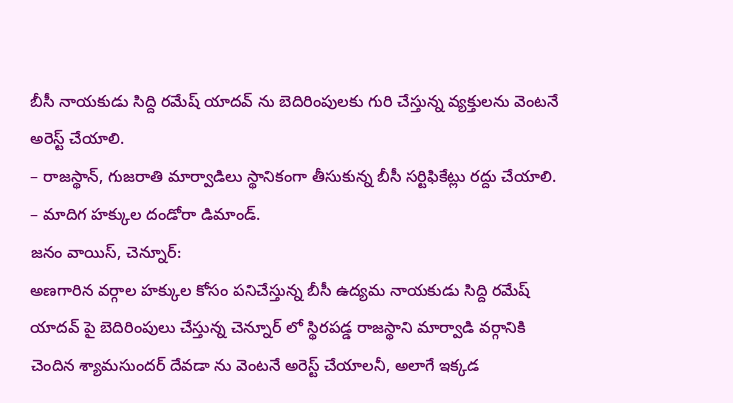బీసీ నాయకుడు సిద్ది రమేష్ యాదవ్ ను బెదిరింపులకు గురి చేస్తున్న వ్యక్తులను వెంటనే అరెస్ట్ చేయాలి.
– రాజస్థాన్, గుజరాతి మార్వాడిలు స్థానికంగా తీసుకున్న బీసీ సర్టిఫికేట్లు రద్దు చేయాలి.
– మాదిగ హక్కుల దండోరా డిమాండ్.
జనం వాయిస్, చెన్నూర్:
అణగారిన వర్గాల హక్కుల కోసం పనిచేస్తున్న బీసీ ఉద్యమ నాయకుడు సిద్ది రమేష్ యాదవ్ పై బెదిరింపులు చేస్తున్న చెన్నూర్ లో స్థిరపడ్డ రాజస్థాని మార్వాడి వర్గానికి చెందిన శ్యామసుందర్ దేవడా ను వెంటనే అరెస్ట్ చేయాలనీ, అలాగే ఇక్కడ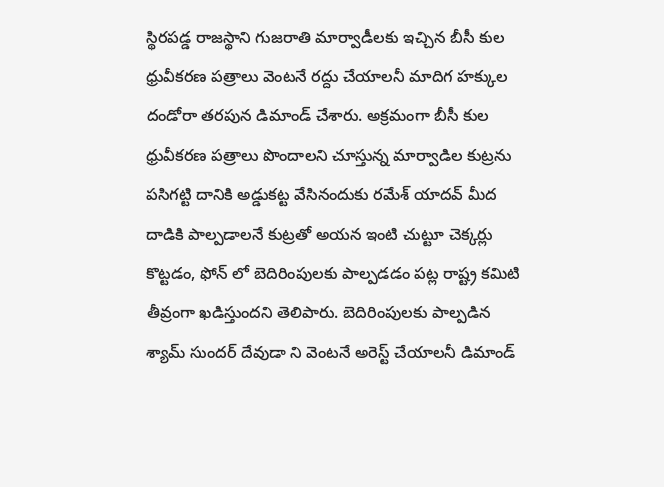స్థిరపడ్డ రాజస్థాని గుజరాతి మార్వాడీలకు ఇచ్చిన బీసీ కుల ధ్రువీకరణ పత్రాలు వెంటనే రద్దు చేయాలనీ మాదిగ హక్కుల దండోరా తరపున డిమాండ్ చేశారు. అక్రమంగా బీసీ కుల ధ్రువీకరణ పత్రాలు పొందాలని చూస్తున్న మార్వాడిల కుట్రను పసిగట్టి దానికి అడ్డుకట్ట వేసినందుకు రమేశ్ యాదవ్ మీద దాడికి పాల్పడాలనే కుట్రతో అయన ఇంటి చుట్టూ చెక్కర్లు కొట్టడం, ఫోన్ లో బెదిరింపులకు పాల్పడడం పట్ల రాష్ట్ర కమిటి తీవ్రంగా ఖడిస్తుందని తెలిపారు. బెదిరింపులకు పాల్పడిన శ్యామ్ సుందర్ దేవుడా ని వెంటనే అరెస్ట్ చేయాలనీ డిమాండ్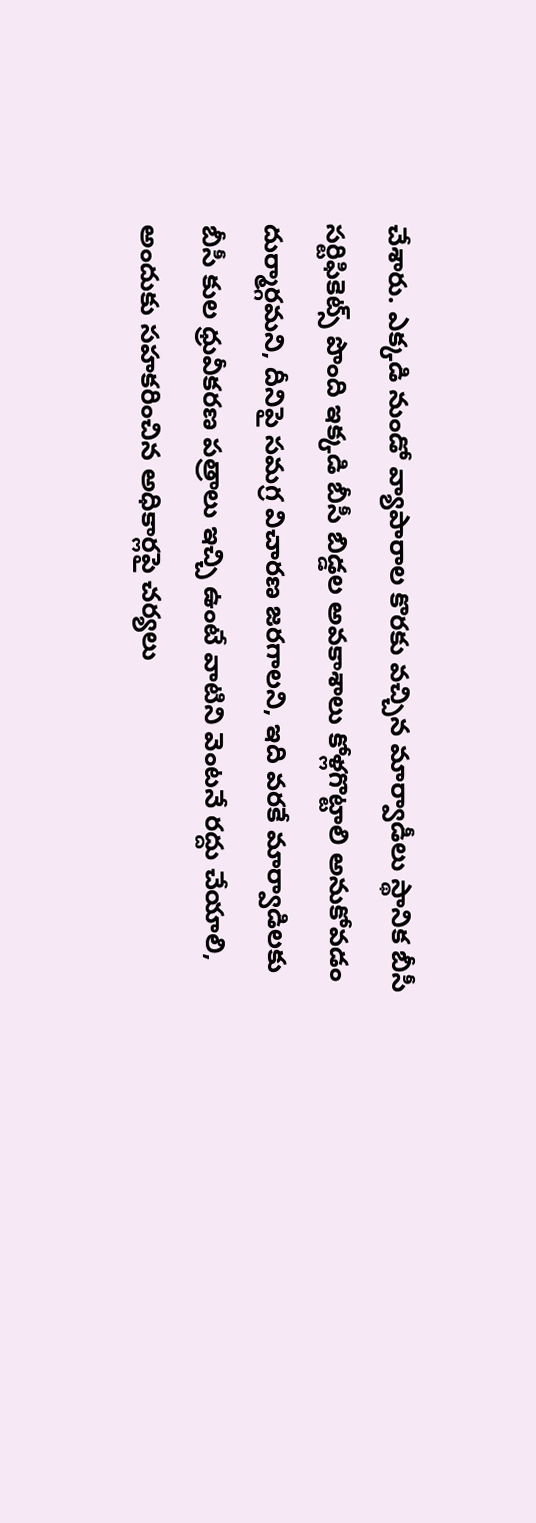చేశారు. ఎక్కడి నుండో వ్యాపారాల కొరకు వచ్చిన మార్వాడీలు స్థానిక బీసీ సర్టిఫికెట్స్ పొంది ఇక్కడి బీసీ బిడ్డల అవకాశాలు కోళ్లగొట్టాలి అనుకోవడం దుర్మార్గమని, దీనిపై సమగ్ర విచారణ జరగాలని, ఇది వరకే మార్వాడిలకు బీసీ కుల ధ్రువీకరణ పత్రాలు ఇచ్చి ఉంటే వాటిని వెంటనే రద్దు చేయాలి, అందుకు సహకరించిన అధికార్లపై చర్యలు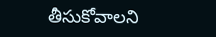తీసుకోవాలని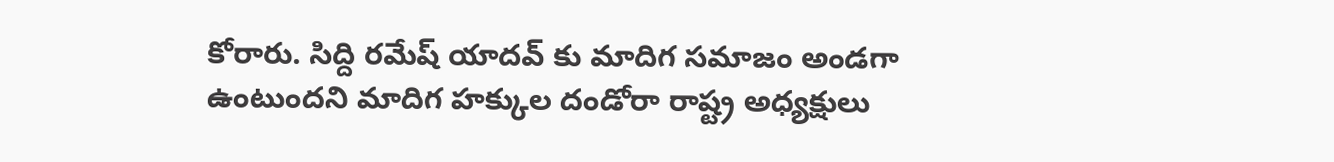కోరారు. సిద్ది రమేష్ యాదవ్ కు మాదిగ సమాజం అండగా ఉంటుందని మాదిగ హక్కుల దండోరా రాష్ట్ర అధ్యక్షులు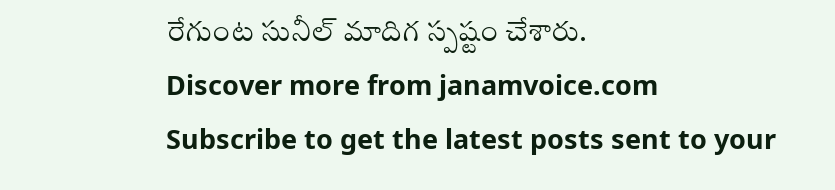రేగుంట సునీల్ మాదిగ స్పష్టం చేశారు.
Discover more from janamvoice.com
Subscribe to get the latest posts sent to your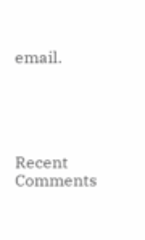email.





Recent Comments